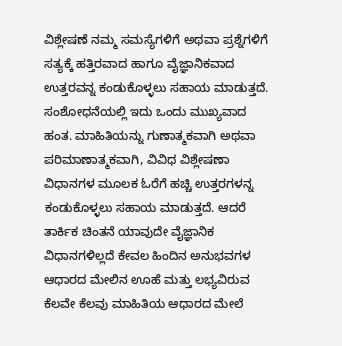ವಿಶ್ಲೇಷಣೆ ನಮ್ಮ ಸಮಸ್ಯೆಗಳಿಗೆ ಅಥವಾ ಪ್ರಶ್ನೆಗಳಿಗೆ ಸತ್ಯಕ್ಕೆ ಹತ್ತಿರವಾದ ಹಾಗೂ ವೈಜ್ಞಾನಿಕವಾದ ಉತ್ತರವನ್ನ ಕಂಡುಕೊಳ್ಳಲು ಸಹಾಯ ಮಾಡುತ್ತದೆ. ಸಂಶೋಧನೆಯಲ್ಲಿ ಇದು ಒಂದು ಮುಖ್ಯವಾದ ಹಂತ. ಮಾಹಿತಿಯನ್ನು ಗುಣಾತ್ಮಕವಾಗಿ ಅಥವಾ ಪರಿಮಾಣಾತ್ಮಕವಾಗಿ, ವಿವಿಧ ವಿಶ್ಲೇಷಣಾ ವಿಧಾನಗಳ ಮೂಲಕ ಓರೆಗೆ ಹಚ್ಚಿ ಉತ್ತರಗಳನ್ನ ಕಂಡುಕೊಳ್ಳಲು ಸಹಾಯ ಮಾಡುತ್ತದೆ. ಆದರೆ ತಾರ್ಕಿಕ ಚಿಂತನೆ ಯಾವುದೇ ವೈಜ್ಞಾನಿಕ ವಿಧಾನಗಳಿಲ್ಲದೆ ಕೇವಲ ಹಿಂದಿನ ಅನುಭವಗಳ ಆಧಾರದ ಮೇಲಿನ ಊಹೆ ಮತ್ತು ಲಭ್ಯವಿರುವ ಕೆಲವೇ ಕೆಲವು ಮಾಹಿತಿಯ ಆಧಾರದ ಮೇಲೆ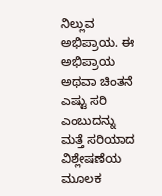ನಿಲ್ಲುವ ಅಭಿಪ್ರಾಯ. ಈ ಅಭಿಪ್ರಾಯ ಅಥವಾ ಚಿಂತನೆ ಎಷ್ಟು ಸರಿ ಎಂಬುದನ್ನು ಮತ್ತೆ ಸರಿಯಾದ ವಿಶ್ಲೇಷಣೆಯ ಮೂಲಕ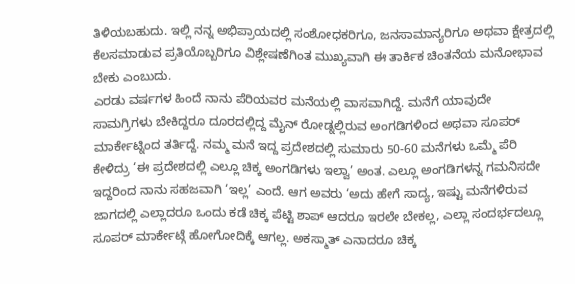ತಿಳಿಯಬಹುದು. ಇಲ್ಲಿ ನನ್ನ ಅಭಿಪ್ರಾಯದಲ್ಲಿ ಸಂಶೋಧಕರಿಗೂ, ಜನಸಾಮಾನ್ಯರಿಗೂ ಅಥವಾ ಕ್ಷೇತ್ರದಲ್ಲಿ ಕೆಲಸಮಾಡುವ ಪ್ರತಿಯೊಬ್ಬರಿಗೂ ವಿಶ್ಲೇಷಣೆಗಿಂತ ಮುಖ್ಯವಾಗಿ ಈ ತಾರ್ಕಿಕ ಚಿಂತನೆಯ ಮನೋಭಾವ ಬೇಕು ಎಂಬುದು.
ಎರಡು ವರ್ಷಗಳ ಹಿಂದೆ ನಾನು ಪೆರಿಯವರ ಮನೆಯಲ್ಲಿ ವಾಸವಾಗಿದ್ದೆ. ಮನೆಗೆ ಯಾವುದೇ ಸಾಮಗ್ರಿಗಳು ಬೇಕಿದ್ದರೂ ದೂರದಲ್ಲಿದ್ದ ಮೈನ್ ರೋಡ್ನಲ್ಲಿರುವ ಅಂಗಡಿಗಳಿಂದ ಅಥವಾ ಸೂಪರ್ ಮಾರ್ಕೇಟ್ನಿಂದ ತರ್ತಿದ್ದೆ. ನಮ್ಮ ಮನೆ ಇದ್ದ ಪ್ರದೇಶದಲ್ಲಿ ಸುಮಾರು 50-60 ಮನೆಗಳು ಒಮ್ಮೆ ಪೆರಿ ಕೇಳಿದ್ರು ‘ಈ ಪ್ರದೇಶದಲ್ಲಿ ಎಲ್ಲೂ ಚಿಕ್ಕ ಅಂಗಡಿಗಳು ಇಲ್ವಾ’ ಅಂತ. ಎಲ್ಲೂ ಅಂಗಡಿಗಳನ್ನ ಗಮನಿಸದೇ ಇದ್ದರಿಂದ ನಾನು ಸಹಜವಾಗಿ ‘ಇಲ್ಲ’ ಎಂದೆ. ಆಗ ಅವರು ‘ಅದು ಹೇಗೆ ಸಾದ್ಯ, ಇಷ್ಟು ಮನೆಗಳಿರುವ ಜಾಗದಲ್ಲಿ ಎಲ್ಲಾದರೂ ಒಂದು ಕಡೆ ಚಿಕ್ಕ ಪೆಟ್ಟಿ ಶಾಪ್ ಆದರೂ ಇರಲೇ ಬೇಕಲ್ಲ, ಎಲ್ಲಾ ಸಂದರ್ಭದಲ್ಲೂ ಸೂಪರ್ ಮಾರ್ಕೇಟ್ಗೆ ಹೋಗೋದಿಕ್ಕೆ ಆಗಲ್ಲ. ಅಕಸ್ಮಾತ್ ಎನಾದರೂ ಚಿಕ್ಕ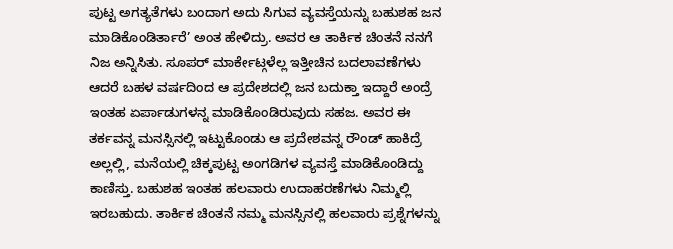ಪುಟ್ಟ ಅಗತ್ಯತೆಗಳು ಬಂದಾಗ ಅದು ಸಿಗುವ ವ್ಯವಸ್ತೆಯನ್ನು ಬಹುಶಹ ಜನ ಮಾಡಿಕೊಂಡಿರ್ತಾರೆ’ ಅಂತ ಹೇಳಿದ್ರು. ಅವರ ಆ ತಾರ್ಕಿಕ ಚಿಂತನೆ ನನಗೆ ನಿಜ ಅನ್ನಿಸಿತು. ಸೂಪರ್ ಮಾರ್ಕೇಟ್ಗಳೆಲ್ಲ ಇತ್ತೀಚಿನ ಬದಲಾವಣೆಗಳು ಆದರೆ ಬಹಳ ವರ್ಷದಿಂದ ಆ ಪ್ರದೇಶದಲ್ಲಿ ಜನ ಬದುಕ್ತಾ ಇದ್ದಾರೆ ಅಂದ್ರೆ ಇಂತಹ ಏರ್ಪಾಡುಗಳನ್ನ ಮಾಡಿಕೊಂಡಿರುವುದು ಸಹಜ. ಅವರ ಈ ತರ್ಕವನ್ನ ಮನಸ್ಸಿನಲ್ಲಿ ಇಟ್ಟುಕೊಂಡು ಆ ಪ್ರದೇಶವನ್ನ ರೌಂಡ್ ಹಾಕಿದ್ರೆ ಅಲ್ಲಲ್ಲಿ, ಮನೆಯಲ್ಲಿ ಚಿಕ್ಕಪುಟ್ಟ ಅಂಗಡಿಗಳ ವ್ಯವಸ್ತೆ ಮಾಡಿಕೊಂಡಿದ್ದು ಕಾಣಿಸ್ತು. ಬಹುಶಹ ಇಂತಹ ಹಲವಾರು ಉದಾಹರಣೆಗಳು ನಿಮ್ಮಲ್ಲಿ ಇರಬಹುದು. ತಾರ್ಕಿಕ ಚಿಂತನೆ ನಮ್ಮ ಮನಸ್ಸಿನಲ್ಲಿ ಹಲವಾರು ಪ್ರಶ್ನೆಗಳನ್ನು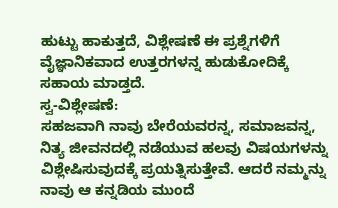ಹುಟ್ಟು ಹಾಕುತ್ತದೆ, ವಿಶ್ಲೇಷಣೆ ಈ ಪ್ರಶ್ನೆಗಳಿಗೆ ವೈಜ್ಞಾನಿಕವಾದ ಉತ್ತರಗಳನ್ನ ಹುಡುಕೋದಿಕ್ಕೆ ಸಹಾಯ ಮಾಡ್ತದೆ.
ಸ್ವ-ವಿಶ್ಲೇಷಣೆ:
ಸಹಜವಾಗಿ ನಾವು ಬೇರೆಯವರನ್ನ, ಸಮಾಜವನ್ನ, ನಿತ್ಯ ಜೀವನದಲ್ಲಿ ನಡೆಯುವ ಹಲವು ವಿಷಯಗಳನ್ನು ವಿಶ್ಲೇಷಿಸುವುದಕ್ಕೆ ಪ್ರಯತ್ನಿಸುತ್ತೇವೆ. ಆದರೆ ನಮ್ಮನ್ನು ನಾವು ಆ ಕನ್ನಡಿಯ ಮುಂದೆ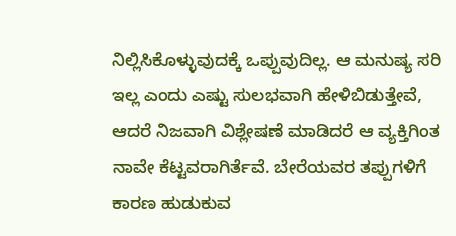ನಿಲ್ಲಿಸಿಕೊಳ್ಳುವುದಕ್ಕೆ ಒಪ್ಪುವುದಿಲ್ಲ. ಆ ಮನುಷ್ಯ ಸರಿ ಇಲ್ಲ ಎಂದು ಎಷ್ಟು ಸುಲಭವಾಗಿ ಹೇಳಿಬಿಡುತ್ತೇವೆ, ಆದರೆ ನಿಜವಾಗಿ ವಿಶ್ಲೇಷಣೆ ಮಾಡಿದರೆ ಆ ವ್ಯಕ್ತಿಗಿಂತ ನಾವೇ ಕೆಟ್ಟವರಾಗಿರ್ತೆವೆ. ಬೇರೆಯವರ ತಪ್ಪುಗಳಿಗೆ ಕಾರಣ ಹುಡುಕುವ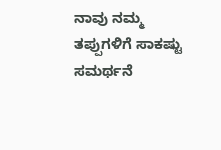ನಾವು ನಮ್ಮ ತಪ್ಪುಗಳಿಗೆ ಸಾಕಷ್ಟು ಸಮರ್ಥನೆ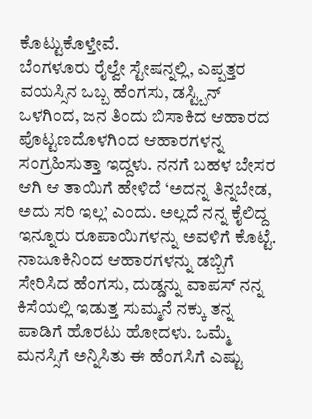ಕೊಟ್ಟುಕೊಳ್ತೇವೆ.
ಬೆಂಗಳೂರು ರೈಲ್ವೇ ಸ್ಟೇಷನ್ನಲ್ಲಿ, ಎಪ್ಪತ್ತರ ವಯಸ್ಸಿನ ಒಬ್ಬ ಹೆಂಗಸು, ಡಸ್ಟ್ಬಿನ್ ಒಳಗಿಂದ, ಜನ ತಿಂದು ಬಿಸಾಕಿದ ಆಹಾರದ ಪೊಟ್ಟಣದೊಳಗಿಂದ ಆಹಾರಗಳನ್ನ ಸಂಗ್ರಹಿಸುತ್ತಾ ಇದ್ದಳು. ನನಗೆ ಬಹಳ ಬೇಸರ ಆಗಿ ಆ ತಾಯಿಗೆ ಹೇಳಿದೆ ‘ಅದನ್ನ ತಿನ್ನಬೇಡ, ಅದು ಸರಿ ಇಲ್ಲ’ ಎಂದು. ಅಲ್ಲದೆ ನನ್ನ ಕೈಲಿದ್ದ ಇನ್ನೂರು ರೂಪಾಯಿಗಳನ್ನು ಅವಳಿಗೆ ಕೊಟ್ಟೆ. ನಾಜೂಕಿನಿಂದ ಆಹಾರಗಳನ್ನು ಡಬ್ಬಿಗೆ ಸೇರಿಸಿದ ಹೆಂಗಸು, ದುಡ್ಡನ್ನು ವಾಪಸ್ ನನ್ನ ಕಿಸೆಯಲ್ಲಿ ಇಡುತ್ತ ಸುಮ್ಮನೆ ನಕ್ಕು ತನ್ನ ಪಾಡಿಗೆ ಹೊರಟು ಹೋದಳು. ಒಮ್ಮೆ ಮನಸ್ಸಿಗೆ ಅನ್ನಿಸಿತು ಈ ಹೆಂಗಸಿಗೆ ಎಷ್ಟು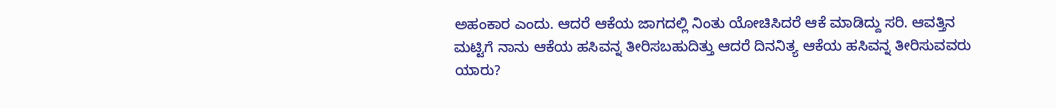ಅಹಂಕಾರ ಎಂದು. ಆದರೆ ಆಕೆಯ ಜಾಗದಲ್ಲಿ ನಿಂತು ಯೋಚಿಸಿದರೆ ಆಕೆ ಮಾಡಿದ್ದು ಸರಿ. ಆವತ್ತಿನ ಮಟ್ಟಿಗೆ ನಾನು ಆಕೆಯ ಹಸಿವನ್ನ ತೀರಿಸಬಹುದಿತ್ತು ಆದರೆ ದಿನನಿತ್ಯ ಆಕೆಯ ಹಸಿವನ್ನ ತೀರಿಸುವವರು ಯಾರು?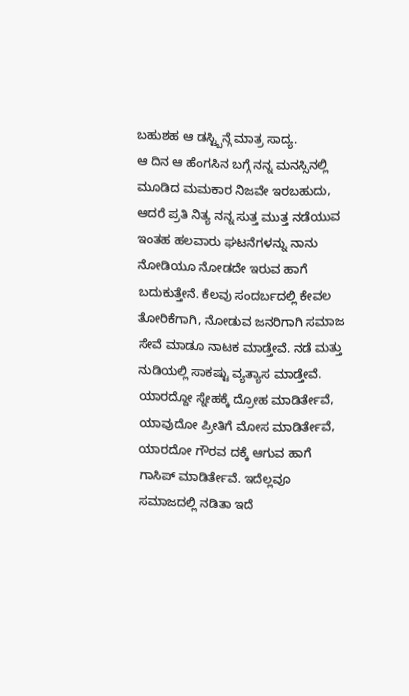ಬಹುಶಹ ಆ ಡಸ್ಟ್ಬಿನ್ಗೆ ಮಾತ್ರ ಸಾದ್ಯ.
ಆ ದಿನ ಆ ಹೆಂಗಸಿನ ಬಗ್ಗೆ ನನ್ನ ಮನಸ್ಸಿನಲ್ಲಿ ಮೂಡಿದ ಮಮಕಾರ ನಿಜವೇ ಇರಬಹುದು, ಆದರೆ ಪ್ರತಿ ನಿತ್ಯ ನನ್ನ ಸುತ್ತ ಮುತ್ತ ನಡೆಯುವ ಇಂತಹ ಹಲವಾರು ಘಟನೆಗಳನ್ನು ನಾನು ನೋಡಿಯೂ ನೋಡದೇ ಇರುವ ಹಾಗೆ ಬದುಕುತ್ತೇನೆ. ಕೆಲವು ಸಂದರ್ಬದಲ್ಲಿ ಕೇವಲ ತೋರಿಕೆಗಾಗಿ, ನೋಡುವ ಜನರಿಗಾಗಿ ಸಮಾಜ ಸೇವೆ ಮಾಡೂ ನಾಟಕ ಮಾಡ್ತೇವೆ. ನಡೆ ಮತ್ತು ನುಡಿಯಲ್ಲಿ ಸಾಕಷ್ಟು ವ್ಯತ್ಯಾಸ ಮಾಡ್ತೇವೆ. ಯಾರದ್ದೋ ಸ್ನೇಹಕ್ಕೆ ದ್ರೋಹ ಮಾಡಿರ್ತೇವೆ, ಯಾವುದೋ ಪ್ರೀತಿಗೆ ಮೋಸ ಮಾಡಿರ್ತೇವೆ, ಯಾರದೋ ಗೌರವ ದಕ್ಕೆ ಆಗುವ ಹಾಗೆ ಗಾಸಿಪ್ ಮಾಡಿರ್ತೇವೆ. ಇದೆಲ್ಲವೂ ಸಮಾಜದಲ್ಲಿ ನಡಿತಾ ಇದೆ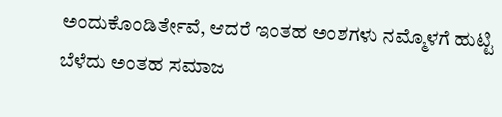ಅಂದುಕೊಂಡಿರ್ತೇವೆ, ಆದರೆ ಇಂತಹ ಅಂಶಗಳು ನಮ್ಮೊಳಗೆ ಹುಟ್ಟಿ ಬೆಳೆದು ಅಂತಹ ಸಮಾಜ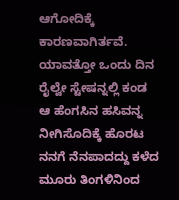ಆಗೋದಿಕ್ಕೆ ಕಾರಣವಾಗಿರ್ತವೆ. ಯಾವತ್ತೋ ಒಂದು ದಿನ ರೈಲ್ವೇ ಸ್ಟೇಷನ್ನಲ್ಲಿ ಕಂಡ ಆ ಹೆಂಗಸಿನ ಹಸಿವನ್ನ ನೀಗಿಸೊದಿಕ್ಕೆ ಹೊರಟ ನನಗೆ ನೆನಪಾದದ್ದು ಕಳೆದ ಮೂರು ತಿಂಗಳಿನಿಂದ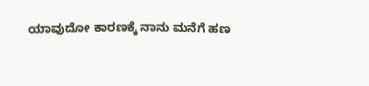ಯಾವುದೋ ಕಾರಣಕ್ಕೆ ನಾನು ಮನೆಗೆ ಹಣ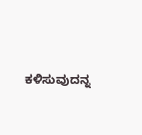ಕಳಿಸುವುದನ್ನ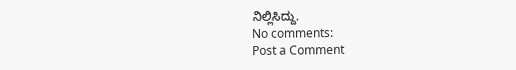ನಿಲ್ಲಿಸಿದ್ದು.
No comments:
Post a Comment